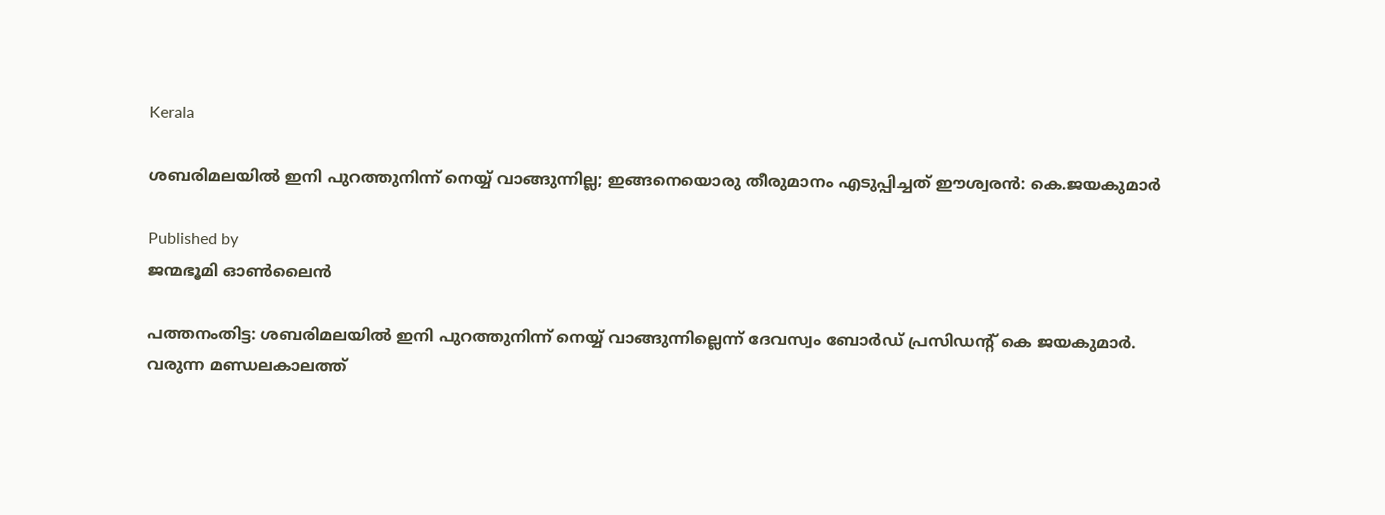Kerala

ശബരിമലയിൽ ഇനി പുറത്തുനിന്ന് നെയ്യ് വാങ്ങുന്നില്ല; ഇങ്ങനെയൊരു തീരുമാനം എടുപ്പിച്ചത് ഈശ്വരൻ: കെ.ജയകുമാർ

Published by
ജന്മഭൂമി ഓണ്‍ലൈന്‍

പത്തനംതിട്ട: ശബരിമലയിൽ ഇനി പുറത്തുനിന്ന് നെയ്യ് വാങ്ങുന്നില്ലെന്ന് ദേവസ്വം ബോർഡ് പ്രസിഡന്റ് കെ ജയകുമാർ. വരുന്ന മണ്ഡലകാലത്ത്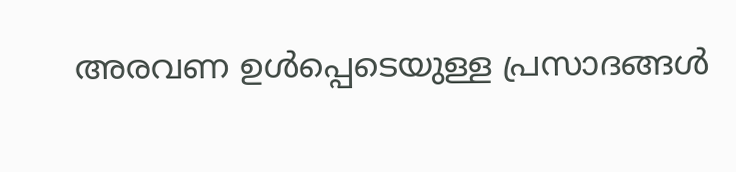അരവണ ഉൾപ്പെടെയുള്ള പ്രസാദങ്ങൾ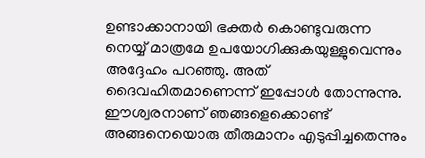ഉണ്ടാക്കാനായി ഭക്തർ കൊണ്ടുവരുന്ന നെയ്യ് മാത്രമേ ഉപയോഗിക്കുകയുള്ളുവെന്നും അദ്ദേഹം പറഞ്ഞു. അത് ദൈവഹിതമാണെന്ന് ഇപ്പോൾ തോന്നുന്നു. ഈശ്വരനാണ് ഞങ്ങളെക്കൊണ്ട് അങ്ങനെയൊരു തീരുമാനം എടുപ്പിച്ചതെന്നും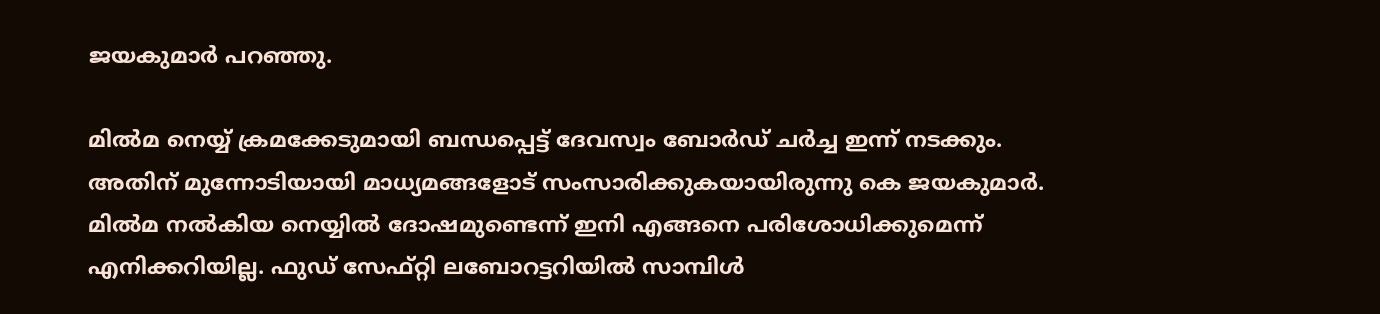ജയകുമാർ പറഞ്ഞു.

മിൽമ നെയ്യ് ക്രമക്കേടുമായി ബന്ധപ്പെട്ട് ദേവസ്വം ബോർഡ് ചർച്ച ഇന്ന് നടക്കും. അതിന് മുന്നോടിയായി മാധ്യമങ്ങളോട് സംസാരിക്കുകയായിരുന്നു കെ ജയകുമാർ. മിൽമ നൽകിയ നെയ്യിൽ ദോഷമുണ്ടെന്ന് ഇനി എങ്ങനെ പരിശോധിക്കുമെന്ന് എനിക്കറിയില്ല. ഫുഡ് സേഫ്‌റ്റി ലബോറട്ടറിയിൽ സാമ്പിൾ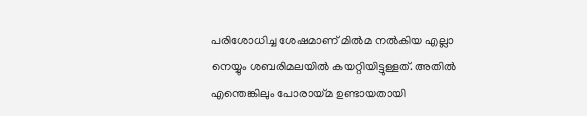പരിശോധിച്ച ശേഷമാണ് മിൽമ നൽകിയ എല്ലാ നെയ്യും ശബരിമലയിൽ കയറ്റിയിട്ടുള്ളത്. അതിൽ എന്തെങ്കിലും പോരായ്‌‌മ ഉണ്ടായതായി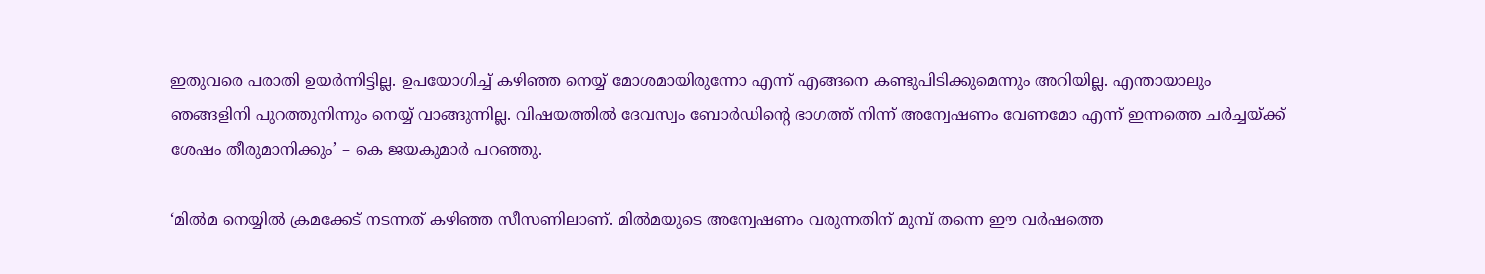ഇതുവരെ പരാതി ഉയർന്നിട്ടില്ല. ഉപയോഗിച്ച് കഴിഞ്ഞ നെയ്യ് മോശമായിരുന്നോ എന്ന് എങ്ങനെ കണ്ടുപിടിക്കുമെന്നും അറിയില്ല. എന്തായാലും ഞങ്ങളിനി പുറത്തുനിന്നും നെയ്യ് വാങ്ങുന്നില്ല. വിഷയത്തിൽ ദേവസ്വം ബോർഡിന്റെ ഭാഗത്ത് നിന്ന് അന്വേഷണം വേണമോ എന്ന് ഇന്നത്തെ ചർച്ചയ്‌ക്ക് ശേഷം തീരുമാനിക്കും’ – കെ ജയകുമാർ പറഞ്ഞു.

‘മിൽമ നെയ്യിൽ ക്രമക്കേട് നടന്നത് കഴിഞ്ഞ സീസണിലാണ്. മിൽമയുടെ അന്വേഷണം വരുന്നതിന് മുമ്പ് തന്നെ ഈ വർഷത്തെ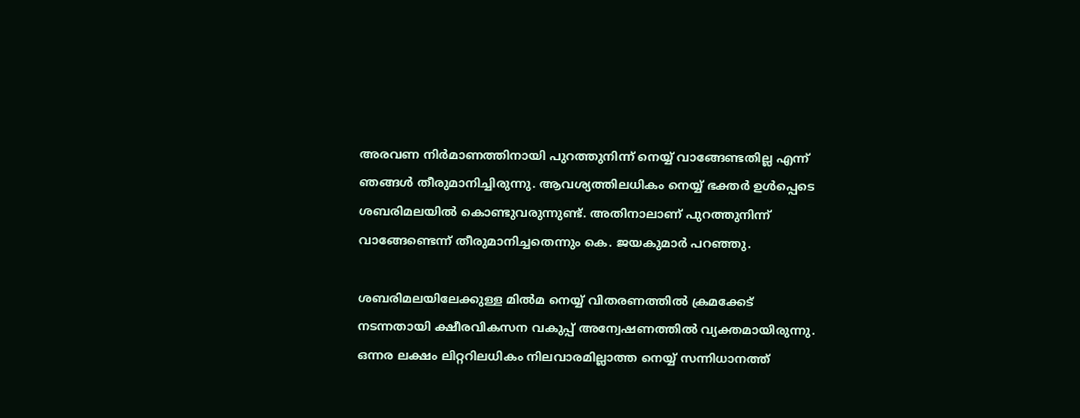അരവണ നിർമാണത്തിനായി പുറത്തുനിന്ന് നെയ്യ് വാങ്ങേണ്ടതില്ല എന്ന് ഞങ്ങൾ തീരുമാനിച്ചിരുന്നു. ആവശ്യത്തിലധികം നെയ്യ് ഭക്തർ ഉൾപ്പെടെ ശബരിമലയിൽ കൊണ്ടുവരുന്നുണ്ട്. അതിനാലാണ് പുറത്തുനിന്ന് വാങ്ങേണ്ടെന്ന് തീരുമാനിച്ചതെന്നും കെ. ജയകുമാർ പറഞ്ഞു.

ശബരിമലയിലേക്കുള്ള മിൽമ നെയ്യ് വിതരണത്തിൽ ക്രമക്കേട് നടന്നതായി ക്ഷീരവികസന വകുപ്പ് അന്വേഷണത്തിൽ വ്യക്തമായിരുന്നു. ഒന്നര ലക്ഷം ലിറ്ററിലധികം നിലവാരമില്ലാത്ത നെയ്യ് സന്നിധാനത്ത്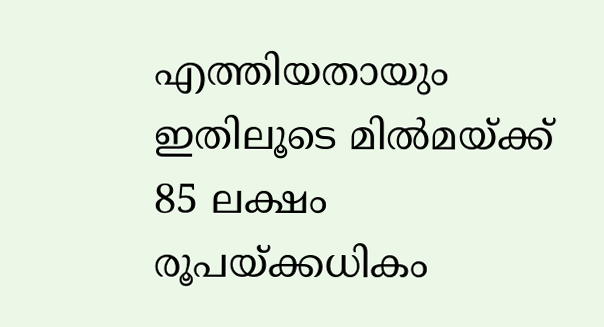എത്തിയതായും ഇതിലൂടെ മിൽമയ്‌ക്ക് 85 ലക്ഷം രൂപയ്‌ക്കധികം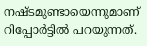നഷ്‌ടമുണ്ടായെന്നുമാണ് റിപ്പോർട്ടിൽ പറയുന്നത്.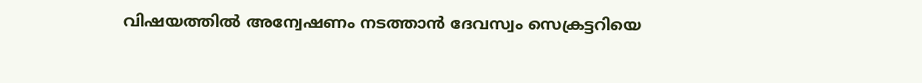വിഷയത്തിൽ അന്വേഷണം നടത്താൻ ദേവസ്വം സെക്രട്ടറിയെ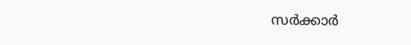സർക്കാർ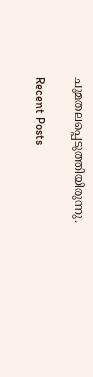ചുമതലപ്പെടുത്തിയിരുന്നു.

Recent Posts